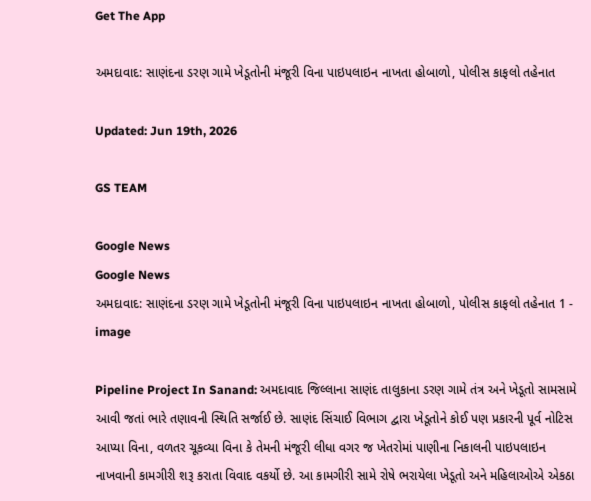Get The App

અમદાવાદ: સાણંદના ડરણ ગામે ખેડૂતોની મંજૂરી વિના પાઇપલાઇન નાખતા હોબાળો, પોલીસ કાફલો તહેનાત

Updated: Jun 19th, 2026

GS TEAM

Google News
Google News
અમદાવાદ: સાણંદના ડરણ ગામે ખેડૂતોની મંજૂરી વિના પાઇપલાઇન નાખતા હોબાળો, પોલીસ કાફલો તહેનાત 1 - image

Pipeline Project In Sanand: અમદાવાદ જિલ્લાના સાણંદ તાલુકાના ડરણ ગામે તંત્ર અને ખેડૂતો સામસામે આવી જતાં ભારે તણાવની સ્થિતિ સર્જાઈ છે. સાણંદ સિંચાઈ વિભાગ દ્વારા ખેડૂતોને કોઈ પણ પ્રકારની પૂર્વ નોટિસ આપ્યા વિના, વળતર ચૂકવ્યા વિના કે તેમની મંજૂરી લીધા વગર જ ખેતરોમાં પાણીના નિકાલની પાઇપલાઇન નાખવાની કામગીરી શરૂ કરાતા વિવાદ વકર્યો છે. આ કામગીરી સામે રોષે ભરાયેલા ખેડૂતો અને મહિલાઓએ એકઠા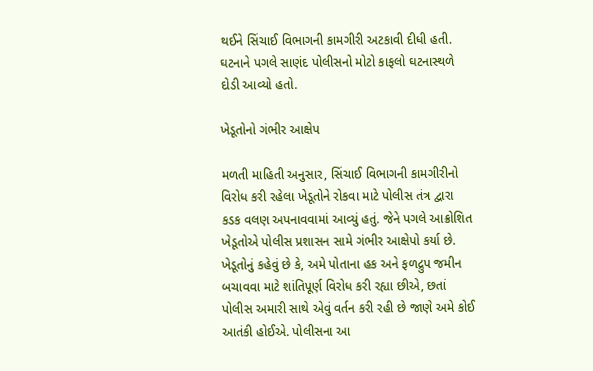થઈને સિંચાઈ વિભાગની કામગીરી અટકાવી દીધી હતી. ઘટનાને પગલે સાણંદ પોલીસનો મોટો કાફલો ઘટનાસ્થળે દોડી આવ્યો હતો.

ખેડૂતોનો ગંભીર આક્ષેપ

મળતી માહિતી અનુસાર, સિંચાઈ વિભાગની કામગીરીનો વિરોધ કરી રહેલા ખેડૂતોને રોકવા માટે પોલીસ તંત્ર દ્વારા કડક વલણ અપનાવવામાં આવ્યું હતું. જેને પગલે આક્રોશિત ખેડૂતોએ પોલીસ પ્રશાસન સામે ગંભીર આક્ષેપો કર્યા છે. ખેડૂતોનું કહેવું છે કે, અમે પોતાના હક અને ફળદ્રુપ જમીન બચાવવા માટે શાંતિપૂર્ણ વિરોધ કરી રહ્યા છીએ, છતાં પોલીસ અમારી સાથે એવું વર્તન કરી રહી છે જાણે અમે કોઈ આતંકી હોઈએ. પોલીસના આ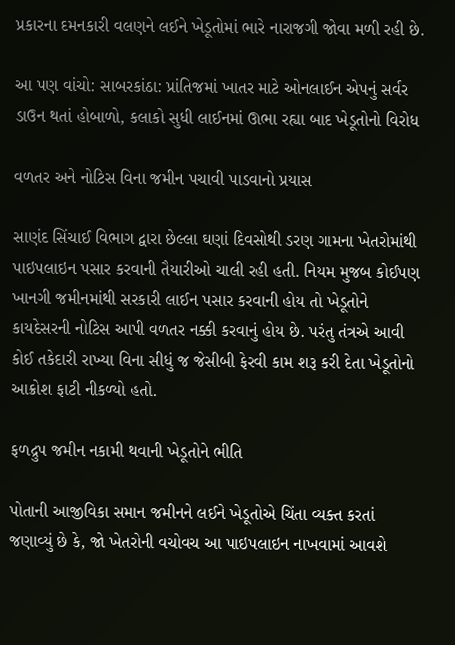પ્રકારના દમનકારી વલણને લઈને ખેડૂતોમાં ભારે નારાજગી જોવા મળી રહી છે.

આ પણ વાંચો: સાબરકાંઠા: પ્રાંતિજમાં ખાતર માટે ઓનલાઈન એપનું સર્વર ડાઉન થતાં હોબાળો, કલાકો સુધી લાઈનમાં ઊભા રહ્યા બાદ ખેડૂતોનો વિરોધ

વળતર અને નોટિસ વિના જમીન પચાવી પાડવાનો પ્રયાસ

સાણંદ સિંચાઈ વિભાગ દ્વારા છેલ્લા ઘણાં દિવસોથી ડરણ ગામના ખેતરોમાંથી પાઇપલાઇન પસાર કરવાની તૈયારીઓ ચાલી રહી હતી. નિયમ મુજબ કોઈપણ ખાનગી જમીનમાંથી સરકારી લાઈન પસાર કરવાની હોય તો ખેડૂતોને કાયદેસરની નોટિસ આપી વળતર નક્કી કરવાનું હોય છે. પરંતુ તંત્રએ આવી કોઈ તકેદારી રાખ્યા વિના સીધું જ જેસીબી ફેરવી કામ શરૂ કરી દેતા ખેડૂતોનો આક્રોશ ફાટી નીકળ્યો હતો.

ફળદ્રુપ જમીન નકામી થવાની ખેડૂતોને ભીતિ

પોતાની આજીવિકા સમાન જમીનને લઈને ખેડૂતોએ ચિંતા વ્યક્ત કરતાં જણાવ્યું છે કે, જો ખેતરોની વચોવચ આ પાઇપલાઇન નાખવામાં આવશે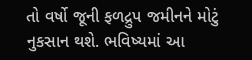તો વર્ષો જૂની ફળદ્રુપ જમીનને મોટું નુકસાન થશે. ભવિષ્યમાં આ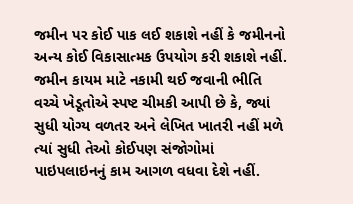જમીન પર કોઈ પાક લઈ શકાશે નહીં કે જમીનનો અન્ય કોઈ વિકાસાત્મક ઉપયોગ કરી શકાશે નહીં. જમીન કાયમ માટે નકામી થઈ જવાની ભીતિ વચ્ચે ખેડૂતોએ સ્પષ્ટ ચીમકી આપી છે કે, જ્યાં સુધી યોગ્ય વળતર અને લેખિત ખાતરી નહીં મળે ત્યાં સુધી તેઓ કોઈપણ સંજોગોમાં પાઇપલાઇનનું કામ આગળ વધવા દેશે નહીં.